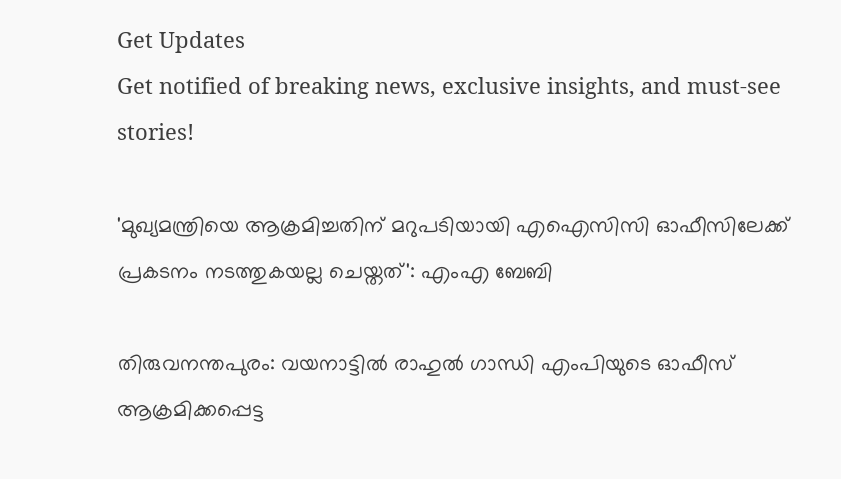Get Updates
Get notified of breaking news, exclusive insights, and must-see stories!

'മുഖ്യമന്ത്രിയെ ആക്രമിച്ചതിന് മറുപടിയായി എഐസിസി ഓഫീസിലേക്ക് പ്രകടനം നടത്തുകയല്ല ചെയ്തത്': എംഎ ബേബി

തിരുവനന്തപുരം: വയനാട്ടിൽ രാഹുൽ ഗാന്ധി എംപിയുടെ ഓഫീസ് ആക്രമിക്കപ്പെട്ട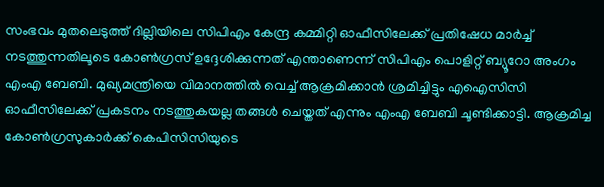സംഭവം മുതലെടുത്ത് ദില്ലിയിലെ സിപിഎം കേന്ദ്ര കമ്മിറ്റി ഓഫീസിലേക്ക് പ്രതിഷേധ മാർച്ച് നടത്തുന്നതിലൂടെ കോൺഗ്രസ് ഉദ്ദേശിക്കുന്നത് എന്താണെന്ന് സിപിഎം പൊളിറ്റ് ബ്യൂറോ അംഗം എംഎ ബേബി. മുഖ്യമന്ത്രിയെ വിമാനത്തിൽ വെച്ച് ആക്രമിക്കാൻ ശ്രമിച്ചിട്ടും എഐസിസി ഓഫീസിലേക്ക് പ്രകടനം നടത്തുകയല്ല തങ്ങൾ ചെയ്തത് എന്നും എംഎ ബേബി ചൂണ്ടിക്കാട്ടി. ആക്രമിച്ച കോൺഗ്രസുകാർക്ക് കെപിസിസിയുടെ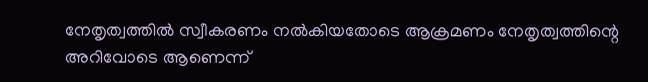നേതൃത്വത്തിൽ സ്വീകരണം നൽകിയതോടെ ആക്രമണം നേതൃത്വത്തിന്റെ അറിവോടെ ആണെന്ന്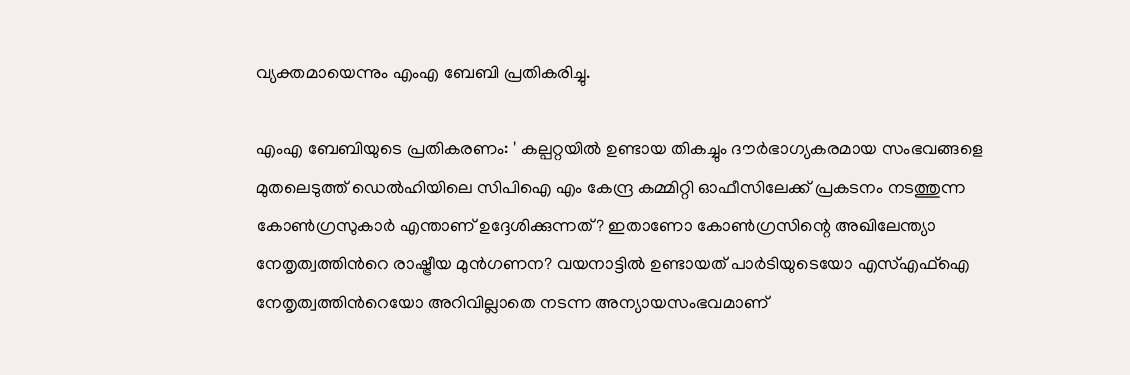വ്യക്തമായെന്നും എംഎ ബേബി പ്രതികരിച്ചു.

എംഎ ബേബിയുടെ പ്രതികരണം: ' കല്പറ്റയിൽ ഉണ്ടായ തികച്ചും ദൗർഭാഗ്യകരമായ സംഭവങ്ങളെ മുതലെടുത്ത് ഡെൽഹിയിലെ സിപിഐ എം കേന്ദ്ര കമ്മിറ്റി ഓഫീസിലേക്ക് പ്രകടനം നടത്തുന്ന കോൺഗ്രസുകാർ എന്താണ് ഉദ്ദേശിക്കുന്നത്? ഇതാണോ കോൺഗ്രസിന്റെ അഖിലേന്ത്യാ നേതൃത്വത്തിൻറെ രാഷ്ട്രീയ മുൻഗണന? വയനാട്ടിൽ ഉണ്ടായത് പാർടിയുടെയോ എസ്എഫ്ഐ നേതൃത്വത്തിൻറെയോ അറിവില്ലാതെ നടന്ന അന്യായസംഭവമാണ്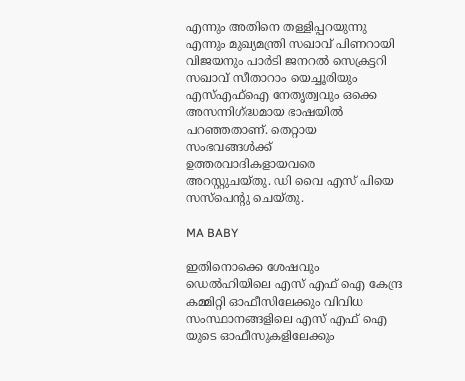എന്നും അതിനെ തള്ളിപ്പറയുന്നു എന്നും മുഖ്യമന്ത്രി സഖാവ് പിണറായി വിജയനും പാർടി ജനറൽ സെക്രട്ടറി സഖാവ് സീതാറാം യെച്ചൂരിയും എസ്എഫ്ഐ നേതൃത്വവും ഒക്കെ അസന്നിഗ്ദ്ധമായ ഭാഷയിൽ പറഞ്ഞതാണ്. തെറ്റായ സംഭവങ്ങൾക്ക് ഉത്തരവാദികളായവരെ അറസ്റ്റുചയ്തു. ഡി വൈ എസ് പിയെ സസ്പെന്റു ചെയ്തു.

MA BABY

ഇതിനൊക്കെ ശേഷവും ഡെൽഹിയിലെ എസ് എഫ് ഐ കേന്ദ്ര കമ്മിറ്റി ഓഫീസിലേക്കും വിവിധ സംസ്ഥാനങ്ങളിലെ എസ് എഫ് ഐ യുടെ ഓഫീസുകളിലേക്കും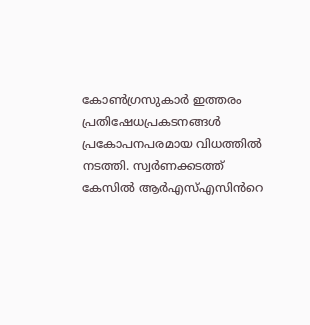കോൺഗ്രസുകാർ ഇത്തരം പ്രതിഷേധപ്രകടനങ്ങൾ പ്രകോപനപരമായ വിധത്തിൽ നടത്തി. സ്വർണക്കടത്ത് കേസിൽ ആർഎസ്എസിൻറെ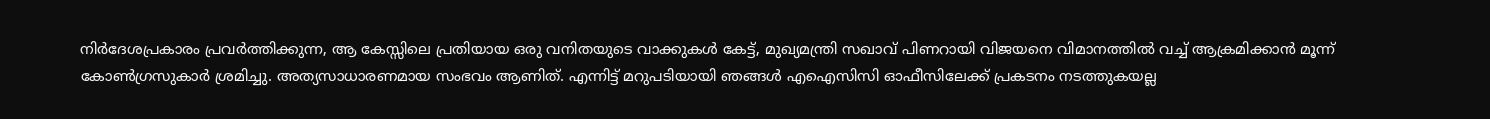നിർദേശപ്രകാരം പ്രവർത്തിക്കുന്ന, ആ കേസ്സിലെ പ്രതിയായ ഒരു വനിതയുടെ വാക്കുകൾ കേട്ട്, മുഖ്യമന്ത്രി സഖാവ് പിണറായി വിജയനെ വിമാനത്തിൽ വച്ച് ആക്രമിക്കാൻ മൂന്ന് കോൺഗ്രസുകാർ ശ്രമിച്ചു. അത്യസാധാരണമായ സംഭവം ആണിത്. എന്നിട്ട് മറുപടിയായി ഞങ്ങൾ എഐസിസി ഓഫീസിലേക്ക് പ്രകടനം നടത്തുകയല്ല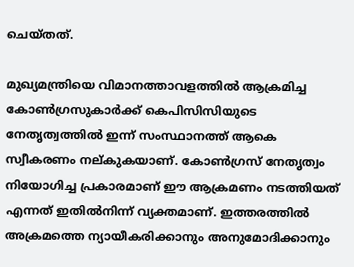ചെയ്തത്.

മുഖ്യമന്ത്രിയെ വിമാനത്താവളത്തിൽ ആക്രമിച്ച കോൺഗ്രസുകാർക്ക് കെപിസിസിയുടെ നേതൃത്വത്തിൽ ഇന്ന് സംസ്ഥാനത്ത് ആകെ സ്വീകരണം നല്കുകയാണ്. കോൺഗ്രസ് നേതൃത്വം നിയോഗിച്ച പ്രകാരമാണ് ഈ ആക്രമണം നടത്തിയത് എന്നത് ഇതിൽനിന്ന് വ്യക്തമാണ്. ഇത്തരത്തിൽ അക്രമത്തെ ന്യായീകരിക്കാനും അനുമോദിക്കാനും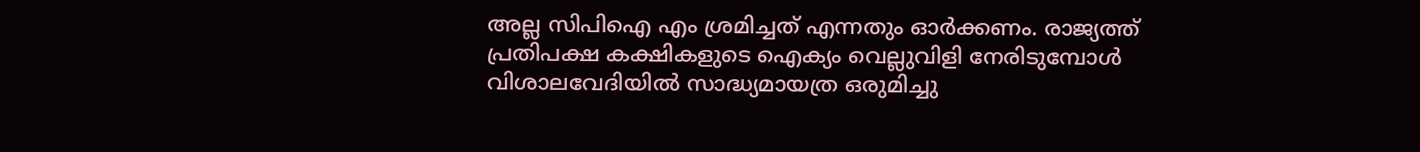അല്ല സിപിഐ എം ശ്രമിച്ചത് എന്നതും ഓർക്കണം. രാജ്യത്ത് പ്രതിപക്ഷ കക്ഷികളുടെ ഐക്യം വെല്ലുവിളി നേരിടുമ്പോൾ വിശാലവേദിയിൽ സാദ്ധ്യമായത്ര ഒരുമിച്ചു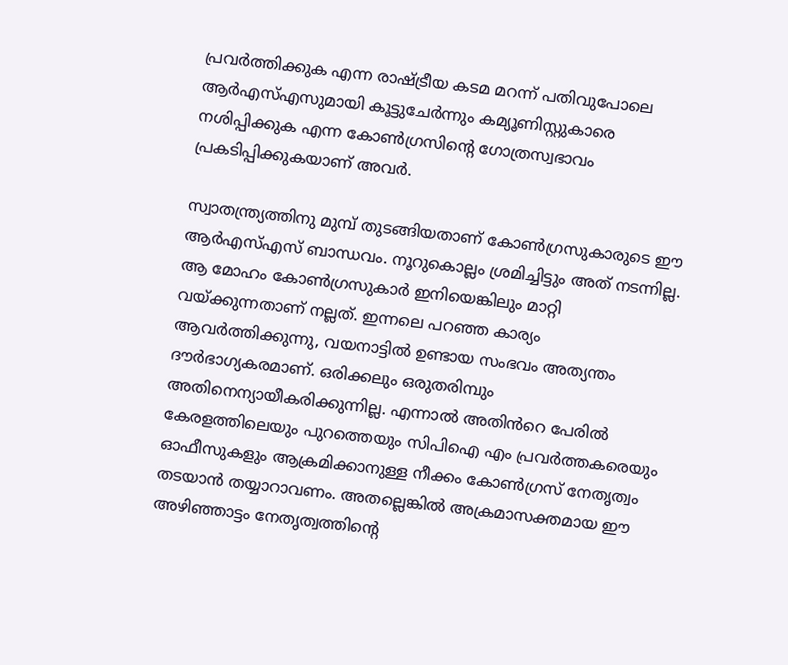പ്രവർത്തിക്കുക എന്ന രാഷ്ട്രീയ കടമ മറന്ന് പതിവുപോലെ ആർഎസ്എസുമായി കൂട്ടുചേർന്നും കമ്യൂണിസ്റ്റുകാരെ നശിപ്പിക്കുക എന്ന കോൺഗ്രസിന്റെ ഗോത്രസ്വഭാവം പ്രകടിപ്പിക്കുകയാണ് അവർ.

സ്വാതന്ത്ര്യത്തിനു മുമ്പ് തുടങ്ങിയതാണ് കോൺഗ്രസുകാരുടെ ഈ ആർഎസ്എസ് ബാന്ധവം. നൂറുകൊല്ലം ശ്രമിച്ചിട്ടും അത് നടന്നില്ല. ആ മോഹം കോൺഗ്രസുകാർ ഇനിയെങ്കിലും മാറ്റി വയ്ക്കുന്നതാണ് നല്ലത്. ഇന്നലെ പറഞ്ഞ കാര്യം ആവർത്തിക്കുന്നു, വയനാട്ടിൽ ഉണ്ടായ സംഭവം അത്യന്തം ദൗർഭാഗ്യകരമാണ്. ഒരിക്കലും ഒരുതരിമ്പും അതിനെന്യായീകരിക്കുന്നില്ല. എന്നാൽ അതിൻറെ പേരിൽ കേരളത്തിലെയും പുറത്തെയും സിപിഐ എം പ്രവർത്തകരെയും ഓഫീസുകളും ആക്രമിക്കാനുള്ള നീക്കം കോൺഗ്രസ് നേതൃത്വം തടയാൻ തയ്യാറാവണം. അതല്ലെങ്കിൽ അക്രമാസക്തമായ ഈ അഴിഞ്ഞാട്ടം നേതൃത്വത്തിന്റെ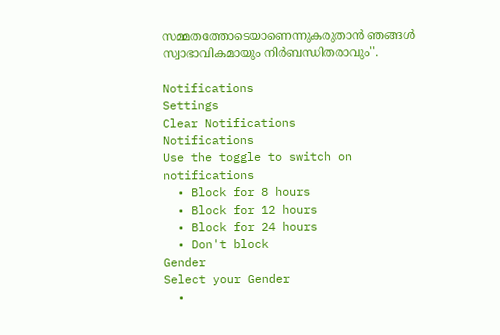സമ്മതത്തോടെയാണെന്നുകരുതാൻ ഞങ്ങൾ സ്വാഭാവികമായും നിർബന്ധിതരാവും''.

Notifications
Settings
Clear Notifications
Notifications
Use the toggle to switch on notifications
  • Block for 8 hours
  • Block for 12 hours
  • Block for 24 hours
  • Don't block
Gender
Select your Gender
  •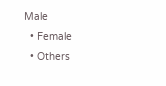Male
  • Female
  • Others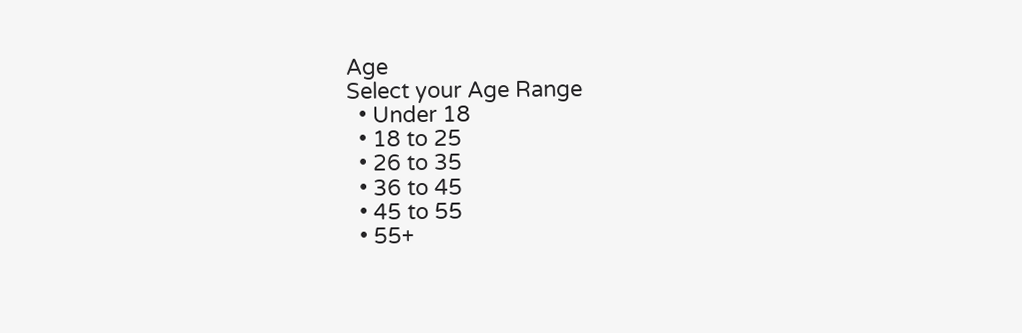Age
Select your Age Range
  • Under 18
  • 18 to 25
  • 26 to 35
  • 36 to 45
  • 45 to 55
  • 55+